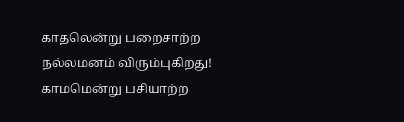காதலென்று பறைசாற்ற
நல்லமனம் விரும்புகிறது!
காமமென்று பசியாற்ற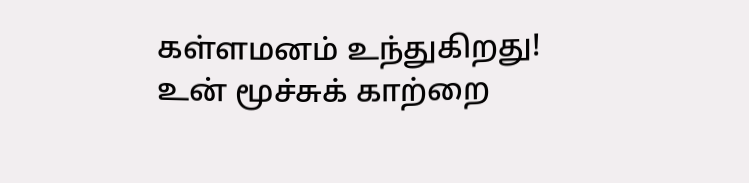கள்ளமனம் உந்துகிறது!
உன் மூச்சுக் காற்றை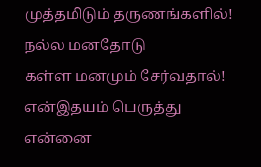முத்தமிடும் தருணங்களில்!
நல்ல மனதோடு
கள்ள மனமும் சேர்வதால்!
என்இதயம் பெருத்து
என்னை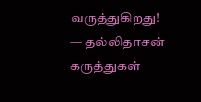வருத்துகிறது!
— தல்லிதாசன்
கருத்துகள்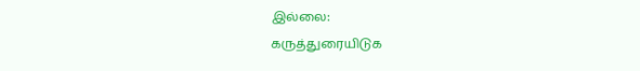இல்லை:
கருத்துரையிடுக